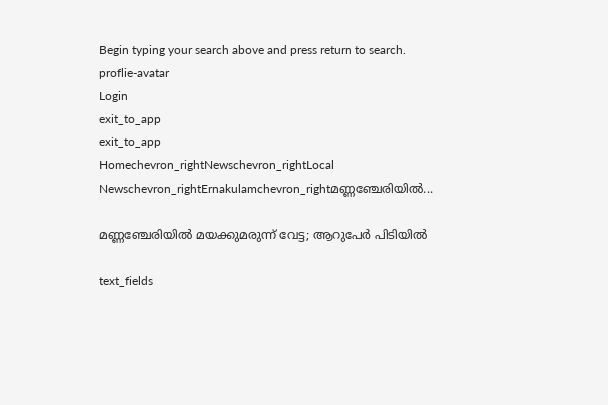Begin typing your search above and press return to search.
proflie-avatar
Login
exit_to_app
exit_to_app
Homechevron_rightNewschevron_rightLocal Newschevron_rightErnakulamchevron_rightമണ്ണഞ്ചേരിയിൽ...

മണ്ണഞ്ചേരിയിൽ മയക്കുമരുന്ന് വേട്ട; ആറുപേര്‍ പിടിയില്‍

text_fields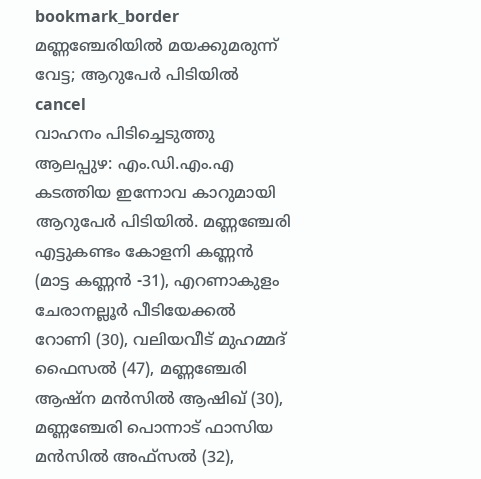bookmark_border
മണ്ണഞ്ചേരിയിൽ മയക്കുമരുന്ന് വേട്ട; ആറുപേര്‍ പിടിയില്‍
cancel
വാഹനം പിടിച്ചെടുത്തു ആലപ്പുഴ: എം.ഡി.എം.എ കടത്തിയ ഇന്നോവ കാറുമായി ആറുപേർ പിടിയിൽ. മണ്ണഞ്ചേരി എട്ടുകണ്ടം കോളനി കണ്ണൻ (മാട്ട കണ്ണൻ -31), എറണാകുളം ചേരാനല്ലൂർ പീടിയേക്കൽ റോണി (30), വലിയവീട് മുഹമ്മദ് ഫൈസൽ (47), മണ്ണഞ്ചേരി ആഷ്ന മൻസിൽ ആഷിഖ് (30), മണ്ണഞ്ചേരി പൊന്നാട് ഫാസിയ മൻസിൽ അഫ്സൽ (32),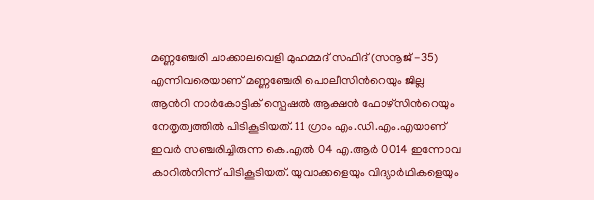മണ്ണഞ്ചേരി ചാക്കാലവെളി മുഹമ്മദ് സഫിദ് (സനൂജ് -35) എന്നിവരെയാണ് മണ്ണഞ്ചേരി പൊലീസിന്‍റെയും ജില്ല ആന്‍റി നാർകോട്ടിക് സ്പെഷൽ ആക്ഷൻ ഫോഴ്സിന്‍റെയും നേതൃത്വത്തിൽ പിടികൂടിയത്. 11 ഗ്രാം എം.ഡി.എം.എയാണ് ഇവർ സഞ്ചരിച്ചിരുന്ന കെ.എൽ 04 എ.ആർ 0014 ഇന്നോവ കാറിൽനിന്ന് പിടികൂടിയത്. യുവാക്കളെയും വിദ്യാർഥികളെയും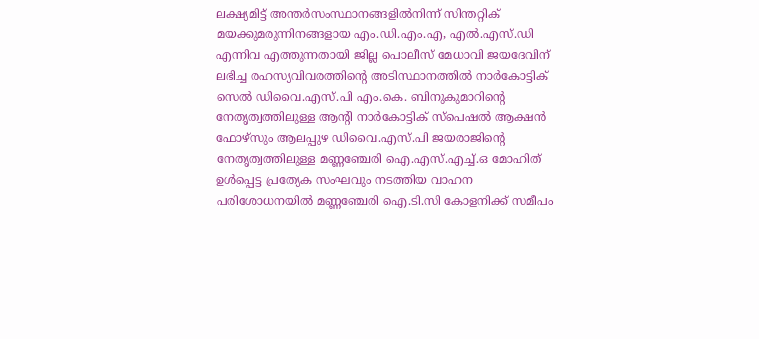ലക്ഷ്യമിട്ട് അന്തർസംസ്ഥാനങ്ങളിൽനിന്ന് സിന്തറ്റിക് മയക്കുമരുന്നിനങ്ങളായ എം.ഡി.എം.എ, എൽ.എസ്.ഡി എന്നിവ എത്തുന്നതായി ജില്ല പൊലീസ് മേധാവി ജയദേവിന് ലഭിച്ച രഹസ്യവിവരത്തിന്‍റെ അടിസ്ഥാനത്തിൽ നാർകോട്ടിക് സെൽ ഡിവൈ.എസ്.പി എം.കെ. ബിനുകുമാറിന്‍റെ നേതൃത്വത്തിലുള്ള ആന്‍റി നാർകോട്ടിക് സ്പെഷൽ ആക്ഷൻ ഫോഴ്സും ആലപ്പുഴ ഡിവൈ.എസ്.പി ജയരാജിന്റെ നേതൃത്വത്തിലുള്ള മണ്ണഞ്ചേരി ഐ.എസ്.എച്ച്.ഒ മോഹിത് ഉൾപ്പെട്ട പ്രത്യേക സംഘവും നടത്തിയ വാഹന പരിശോധനയിൽ മണ്ണഞ്ചേരി ഐ.ടി.സി കോളനിക്ക് സമീപം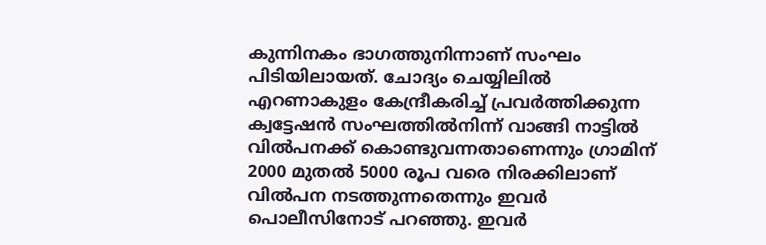കുന്നിനകം ഭാഗത്തുനിന്നാണ് സംഘം പിടിയിലായത്. ചോദ്യം ചെയ്യിലിൽ എറണാകുളം കേന്ദ്രീകരിച്ച് പ്രവർത്തിക്കുന്ന ക്വട്ടേഷൻ സംഘത്തിൽനിന്ന് വാങ്ങി നാട്ടിൽ വിൽപനക്ക് കൊണ്ടുവന്നതാണെന്നും ഗ്രാമിന് 2000 മുതൽ 5000 രൂപ വരെ നിരക്കിലാണ് വിൽപന നടത്തുന്നതെന്നും ഇവർ പൊലീസിനോട് പറഞ്ഞു. ഇവർ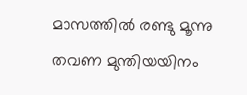മാസത്തിൽ രണ്ടു മൂന്നു തവണ മുന്തിയയിനം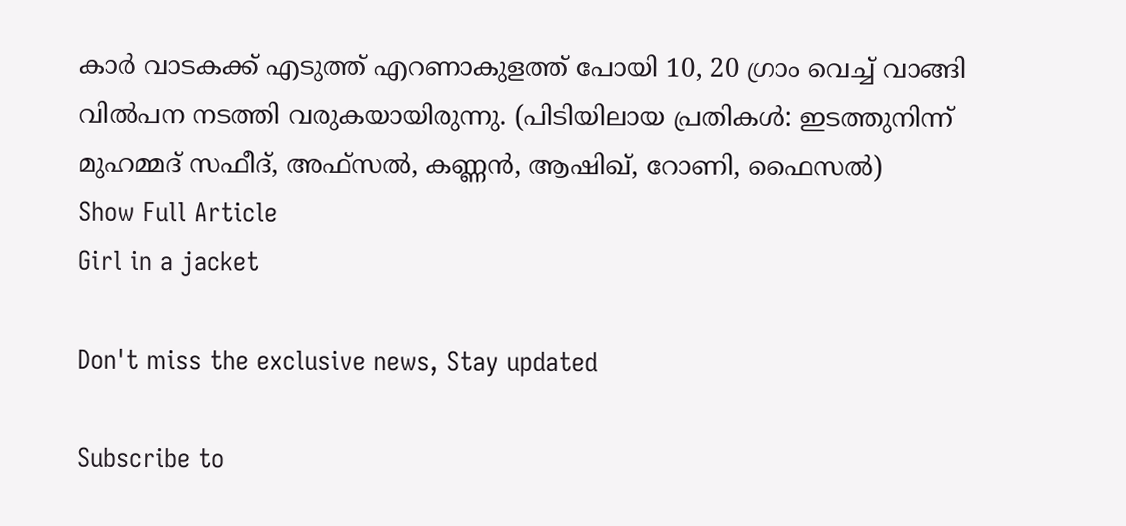കാർ വാടകക്ക് എടുത്ത് എറണാകുളത്ത് പോയി 10, 20 ഗ്രാം വെച്ച് വാങ്ങി വിൽപന നടത്തി വരുകയായിരുന്നു. (പിടിയിലായ പ്രതികൾ: ഇടത്തുനിന്ന് മുഹമ്മദ് സഫീദ്, അഫ്സൽ, കണ്ണൻ, ആഷിഖ്, റോണി, ഫൈസൽ)
Show Full Article
Girl in a jacket

Don't miss the exclusive news, Stay updated

Subscribe to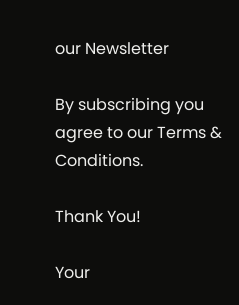our Newsletter

By subscribing you agree to our Terms & Conditions.

Thank You!

Your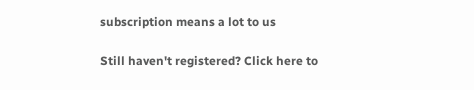subscription means a lot to us

Still haven't registered? Click here to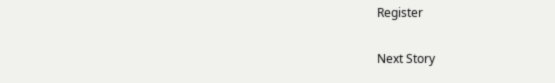Register

Next Story